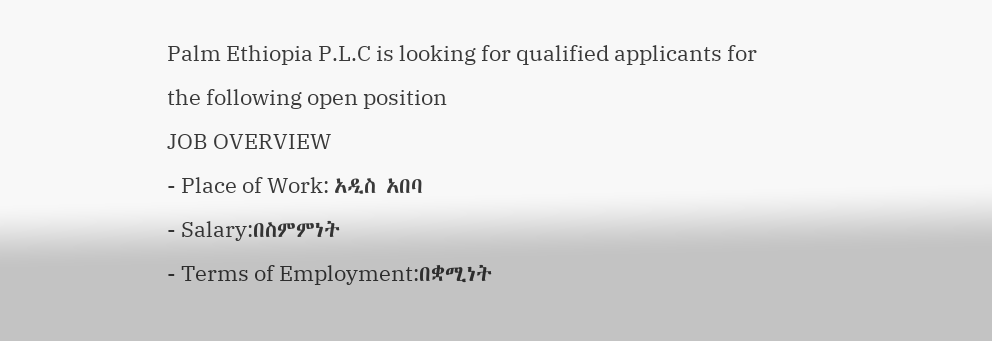Palm Ethiopia P.L.C is looking for qualified applicants for the following open position
JOB OVERVIEW
- Place of Work: አዲስ አበባ
- Salary:በስምምነት
- Terms of Employment:በቋሚነት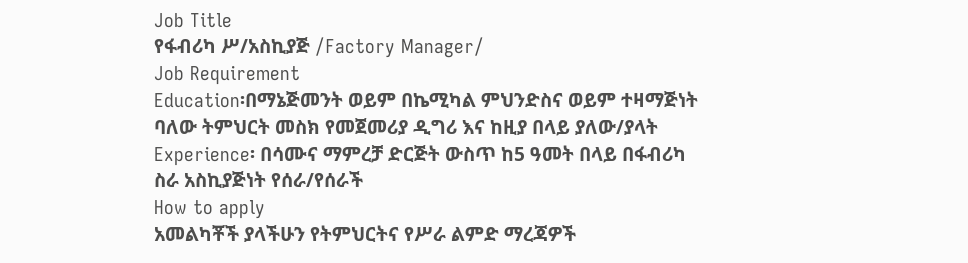Job Title
የፋብሪካ ሥ/አስኪያጅ /Factory Manager/
Job Requirement
Education፡በማኔጅመንት ወይም በኬሚካል ምህንድስና ወይም ተዛማጅነት ባለው ትምህርት መስክ የመጀመሪያ ዲግሪ እና ከዚያ በላይ ያለው/ያላት
Experience፡ በሳሙና ማምረቻ ድርጅት ውስጥ ከ5 ዓመት በላይ በፋብሪካ ስራ አስኪያጅነት የሰራ/የሰራች
How to apply
አመልካቾች ያላችሁን የትምህርትና የሥራ ልምድ ማረጃዎች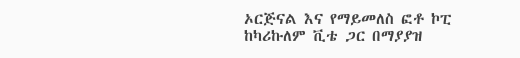ኦርጅናል እና የማይመለስ ፎቶ ኮፒ ከካሪኩለም ቪቴ ጋር በማያያዝ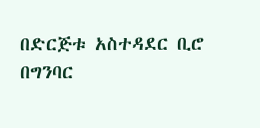በድርጅቱ አስተዳደር ቢሮ በግንባር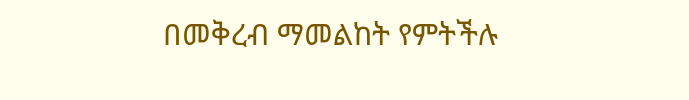በመቅረብ ማመልከት የምትችሉ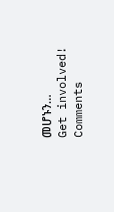መሆኑን…
Get involved!
Comments